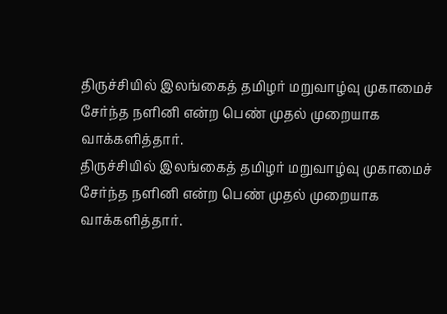திருச்சியில் இலங்கைத் தமிழர் மறுவாழ்வு முகாமைச் சேர்ந்த நளினி என்ற பெண் முதல் முறையாக வாக்களித்தார்.
திருச்சியில் இலங்கைத் தமிழர் மறுவாழ்வு முகாமைச் சேர்ந்த நளினி என்ற பெண் முதல் முறையாக வாக்களித்தார்.